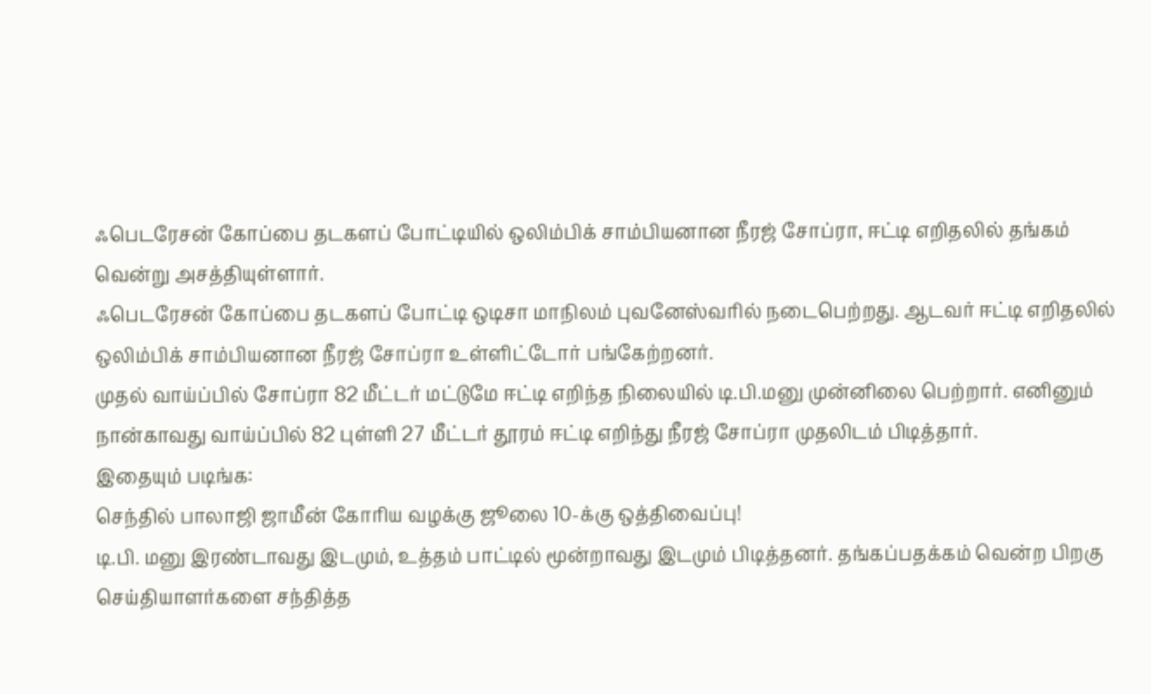ஃபெடரேசன் கோப்பை தடகளப் போட்டியில் ஒலிம்பிக் சாம்பியனான நீரஜ் சோப்ரா, ஈட்டி எறிதலில் தங்கம் வென்று அசத்தியுள்ளார்.
ஃபெடரேசன் கோப்பை தடகளப் போட்டி ஒடிசா மாநிலம் புவனேஸ்வரில் நடைபெற்றது. ஆடவர் ஈட்டி எறிதலில் ஒலிம்பிக் சாம்பியனான நீரஜ் சோப்ரா உள்ளிட்டோர் பங்கேற்றனர்.
முதல் வாய்ப்பில் சோப்ரா 82 மீட்டர் மட்டுமே ஈட்டி எறிந்த நிலையில் டி.பி.மனு முன்னிலை பெற்றார். எனினும் நான்காவது வாய்ப்பில் 82 புள்ளி 27 மீட்டர் தூரம் ஈட்டி எறிந்து நீரஜ் சோப்ரா முதலிடம் பிடித்தார்.
இதையும் படிங்க:
செந்தில் பாலாஜி ஜாமீன் கோரிய வழக்கு ஜூலை 10-க்கு ஒத்திவைப்பு!
டி.பி. மனு இரண்டாவது இடமும், உத்தம் பாட்டில் மூன்றாவது இடமும் பிடித்தனர். தங்கப்பதக்கம் வென்ற பிறகு செய்தியாளர்களை சந்தித்த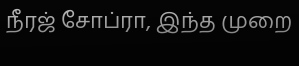நீரஜ் சோப்ரா, இந்த முறை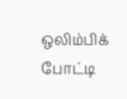ஒலிம்பிக் போட்டி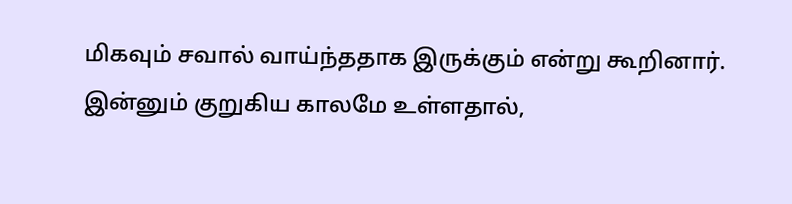மிகவும் சவால் வாய்ந்ததாக இருக்கும் என்று கூறினார். இன்னும் குறுகிய காலமே உள்ளதால்,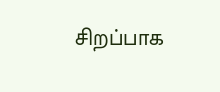சிறப்பாக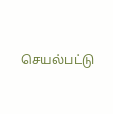செயல்பட்டு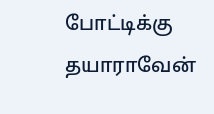போட்டிக்கு தயாராவேன்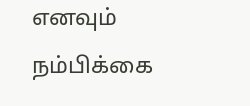எனவும் நம்பிக்கை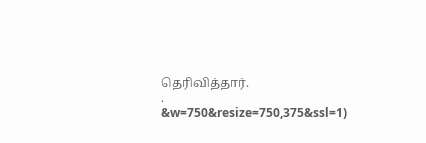தெரிவித்தார்.
.
&w=750&resize=750,375&ssl=1)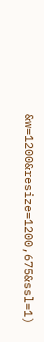&w=1200&resize=1200,675&ssl=1)